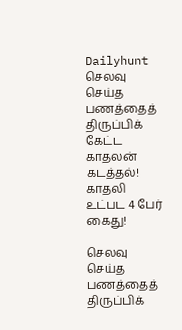Dailyhunt
செலவு செய்த பணத்தைத் திருப்பிக் கேட்ட காதலன் கடத்தல்! காதலி உட்பட 4 பேர் கைது!

செலவு செய்த பணத்தைத் திருப்பிக்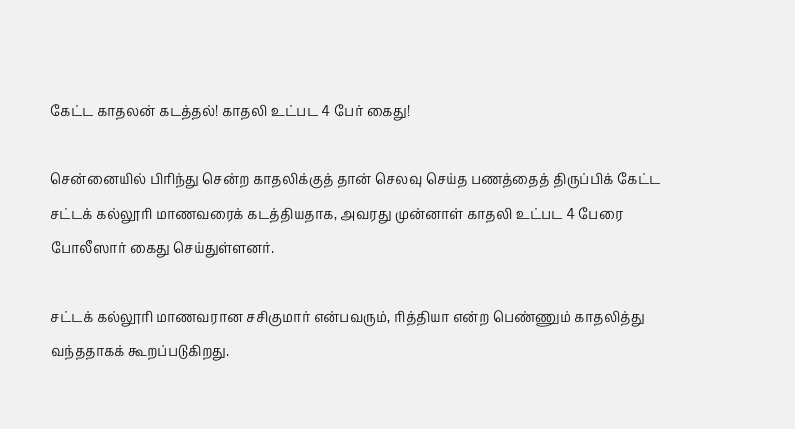கேட்ட காதலன் கடத்தல்! காதலி உட்பட 4 பேர் கைது!

சென்னையில் பிரிந்து சென்ற காதலிக்குத் தான் செலவு செய்த பணத்தைத் திருப்பிக் கேட்ட சட்டக் கல்லூரி மாணவரைக் கடத்தியதாக, அவரது முன்னாள் காதலி உட்பட 4 பேரை போலீஸார் கைது செய்துள்ளனர்.

சட்டக் கல்லூரி மாணவரான சசிகுமார் என்பவரும், ரித்தியா என்ற பெண்ணும் காதலித்து வந்ததாகக் கூறப்படுகிறது.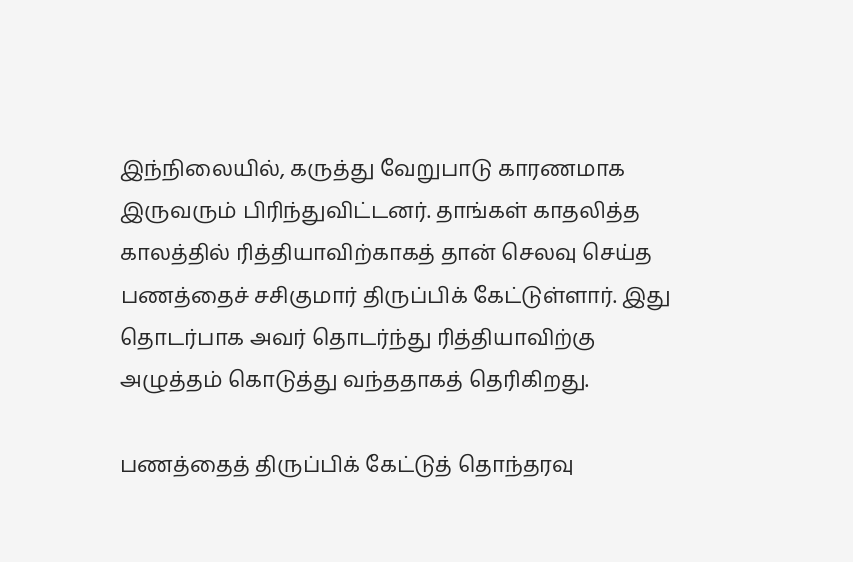இந்நிலையில், கருத்து வேறுபாடு காரணமாக இருவரும் பிரிந்துவிட்டனர். தாங்கள் காதலித்த காலத்தில் ரித்தியாவிற்காகத் தான் செலவு செய்த பணத்தைச் சசிகுமார் திருப்பிக் கேட்டுள்ளார். இது தொடர்பாக அவர் தொடர்ந்து ரித்தியாவிற்கு அழுத்தம் கொடுத்து வந்ததாகத் தெரிகிறது.

பணத்தைத் திருப்பிக் கேட்டுத் தொந்தரவு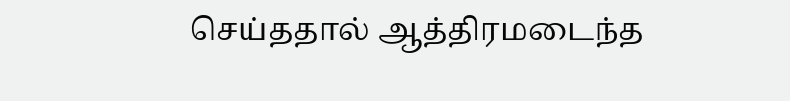செய்ததால் ஆத்திரமடைந்த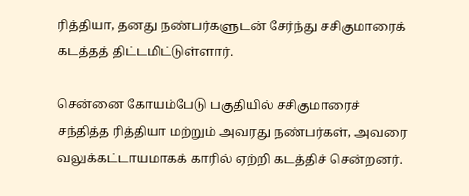ரித்தியா, தனது நண்பர்களுடன் சேர்ந்து சசிகுமாரைக் கடத்தத் திட்டமிட்டுள்ளார்.

சென்னை கோயம்பேடு பகுதியில் சசிகுமாரைச் சந்தித்த ரித்தியா மற்றும் அவரது நண்பர்கள், அவரை வலுக்கட்டாயமாகக் காரில் ஏற்றி கடத்திச் சென்றனர்.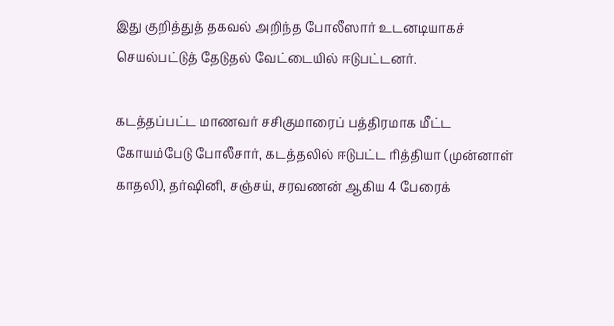இது குறித்துத் தகவல் அறிந்த போலீஸார் உடனடியாகச் செயல்பட்டுத் தேடுதல் வேட்டையில் ஈடுபட்டனர்.

கடத்தப்பட்ட மாணவர் சசிகுமாரைப் பத்திரமாக மீட்ட கோயம்பேடு போலீசார், கடத்தலில் ஈடுபட்ட ரித்தியா (முன்னாள் காதலி), தர்ஷினி, சஞ்சய், சரவணன் ஆகிய 4 பேரைக்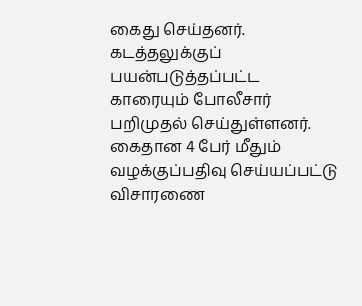கைது செய்தனர். கடத்தலுக்குப் பயன்படுத்தப்பட்ட காரையும் போலீசார் பறிமுதல் செய்துள்ளனர். கைதான 4 பேர் மீதும் வழக்குப்பதிவு செய்யப்பட்டு விசாரணை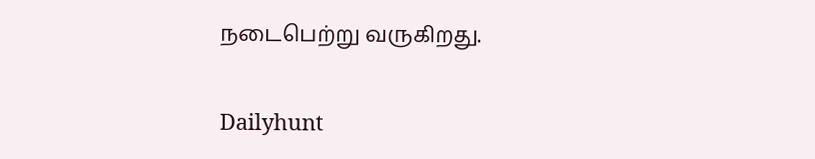நடைபெற்று வருகிறது.

Dailyhunt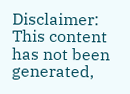Disclaimer: This content has not been generated,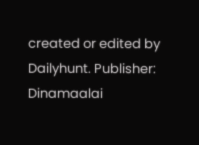created or edited by Dailyhunt. Publisher: Dinamaalai